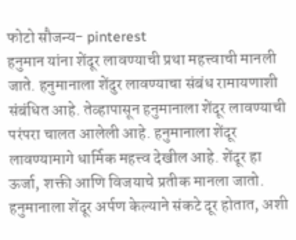फोटो सौजन्य- pinterest
हनुमान यांना शेंदूर लावण्याची प्रथा महत्त्वाची मानली जाते. हनुमानाला शेंदुर लावण्याचा संबंध रामायणाशी संबंधित आहे. तेव्हापासून हनुमानाला शेंदूर लावण्याची परंपरा चालत आलेली आहे. हनुमानाला शेंदूर लावण्यामागे धार्मिक महत्त्व देखील आहे. शेंदूर हा ऊर्जा, शक्ती आणि विजयाचे प्रतीक मानला जातो. हनुमानाला शेंदूर अर्पण केल्याने संकटे दूर होतात, अशी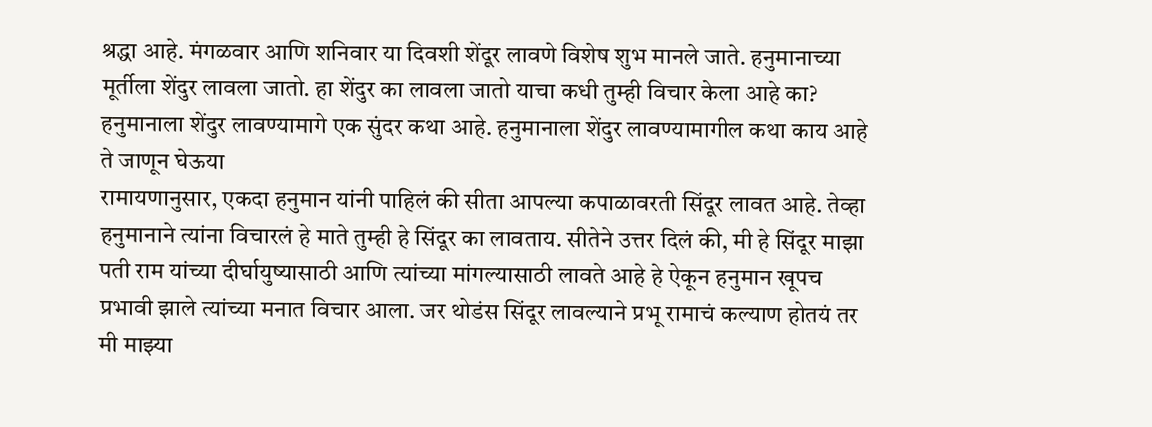श्रद्धा आहे. मंगळवार आणि शनिवार या दिवशी शेंदूर लावणे विशेष शुभ मानले जाते. हनुमानाच्या मूर्तीला शेंदुर लावला जातो. हा शेंदुर का लावला जातो याचा कधी तुम्ही विचार केला आहे का? हनुमानाला शेंदुर लावण्यामागे एक सुंदर कथा आहे. हनुमानाला शेंदुर लावण्यामागील कथा काय आहे ते जाणून घेऊया
रामायणानुसार, एकदा हनुमान यांनी पाहिलं की सीता आपल्या कपाळावरती सिंदूर लावत आहे. तेव्हा हनुमानाने त्यांना विचारलं हे माते तुम्ही हे सिंदूर का लावताय. सीतेने उत्तर दिलं की, मी हे सिंदूर माझा पती राम यांच्या दीर्घायुष्यासाठी आणि त्यांच्या मांगल्यासाठी लावते आहे हे ऐकून हनुमान खूपच प्रभावी झाले त्यांच्या मनात विचार आला. जर थोडंस सिंदूर लावल्याने प्रभू रामाचं कल्याण होतयं तर मी माझ्या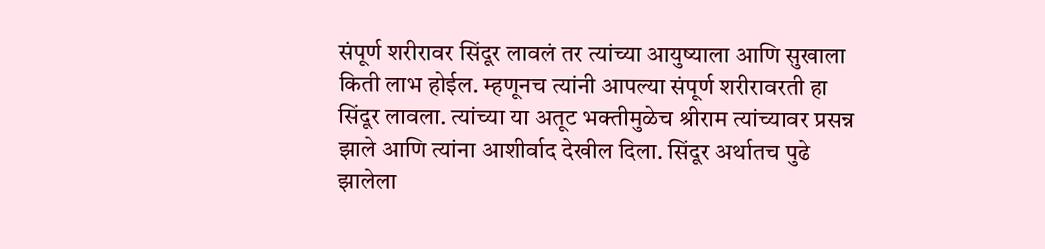संपूर्ण शरीरावर सिंदूर लावलं तर त्यांच्या आयुष्याला आणि सुखाला किती लाभ होईल. म्हणूनच त्यांनी आपल्या संपूर्ण शरीरावरती हा सिंदूर लावला. त्यांच्या या अतूट भक्तीमुळेच श्रीराम त्यांच्यावर प्रसन्न झाले आणि त्यांना आशीर्वाद देखील दिला. सिंदूर अर्थातच पुढे झालेला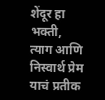शेंदूर हा भक्ती, त्याग आणि निस्वार्थ प्रेम याचं प्रतीक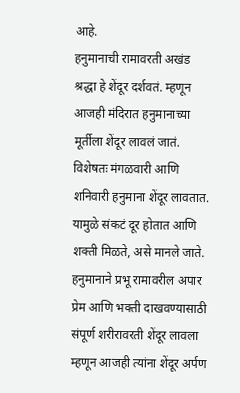आहे.
हनुमानाची रामावरती अखंड श्रद्धा हे शेंदूर दर्शवतं. म्हणून आजही मंदिरात हनुमानाच्या मूर्तीला शेंदूर लावलं जातं. विशेषतः मंगळवारी आणि शनिवारी हनुमाना शेंदूर लावतात. यामुळे संकटं दूर होतात आणि शक्ती मिळते, असे मानले जाते. हनुमानाने प्रभू रामावरील अपार प्रेम आणि भक्ती दाखवण्यासाठी संपूर्ण शरीरावरती शेंदूर लावला म्हणून आजही त्यांना शेंदूर अर्पण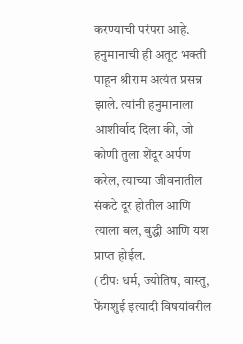करण्याची परंपरा आहे.
हनुमानाची ही अतूट भक्ती पाहून श्रीराम अत्यंत प्रसन्न झाले. त्यांनी हनुमानाला आशीर्वाद दिला की, जो कोणी तुला शेंदूर अर्पण करेल, त्याच्या जीवनातील संकटे दूर होतील आणि त्याला बल, बुद्धी आणि यश प्राप्त होईल.
(टीपः धर्म, ज्योतिष, वास्तु, फेंगशुई इत्यादी विषयांवरील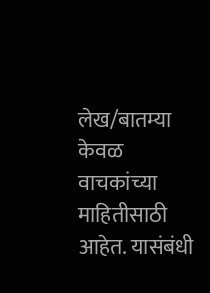लेख/बातम्या केवळ वाचकांच्या माहितीसाठी आहेत. यासंबंधी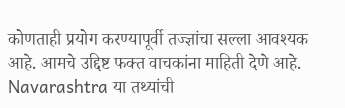कोणताही प्रयोग करण्यापूर्वी तज्ज्ञांचा सल्ला आवश्यक आहे. आमचे उद्दिष्ट फक्त वाचकांना माहिती देणे आहे. Navarashtra या तथ्यांची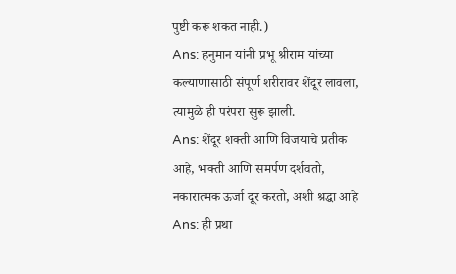पुष्टी करू शकत नाही.)
Ans: हनुमान यांनी प्रभू श्रीराम यांच्या कल्याणासाठी संपूर्ण शरीरावर शेंदूर लावला, त्यामुळे ही परंपरा सुरू झाली.
Ans: शेंदूर शक्ती आणि विजयाचे प्रतीक आहे, भक्ती आणि समर्पण दर्शवतो, नकारात्मक ऊर्जा दूर करतो, अशी श्रद्धा आहे
Ans: ही प्रथा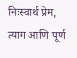निःस्वार्थ प्रेम, त्याग आणि पूर्ण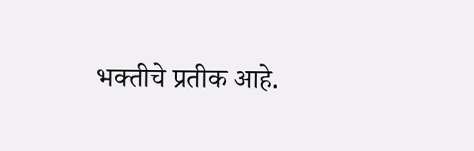भक्तीचे प्रतीक आहे.